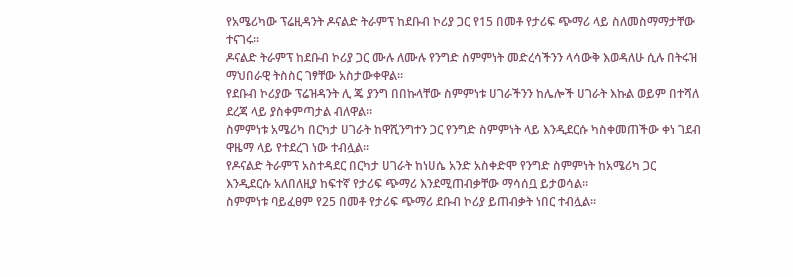የአሜሪካው ፕሬዚዳንት ዶናልድ ትራምፕ ከደቡብ ኮሪያ ጋር የ15 በመቶ የታሪፍ ጭማሪ ላይ ስለመስማማታቸው ተናገሩ።
ዶናልድ ትራምፕ ከደቡብ ኮሪያ ጋር ሙሉ ለሙሉ የንግድ ስምምነት መድረሳችንን ላሳውቅ እወዳለሁ ሲሉ በትሩዝ ማህበራዊ ትስስር ገፃቸው አስታውቀዋል።
የደቡብ ኮሪያው ፕሬዝዳንት ሊ ጄ ያንግ በበኩላቸው ስምምነቱ ሀገራችንን ከሌሎች ሀገራት እኩል ወይም በተሻለ ደረጃ ላይ ያስቀምጣታል ብለዋል።
ስምምነቱ አሜሪካ በርካታ ሀገራት ከዋሺንግተን ጋር የንግድ ስምምነት ላይ እንዲደርሱ ካስቀመጠችው ቀነ ገደብ ዋዜማ ላይ የተደረገ ነው ተብሏል።
የዶናልድ ትራምፕ አስተዳደር በርካታ ሀገራት ከነሀሴ አንድ አስቀድሞ የንግድ ስምምነት ከአሜሪካ ጋር እንዲደርሱ አለበለዚያ ከፍተኛ የታሪፍ ጭማሪ እንደሚጠብቃቸው ማሳሰቧ ይታወሳል።
ስምምነቱ ባይፈፀም የ25 በመቶ የታሪፍ ጭማሪ ደቡብ ኮሪያ ይጠብቃት ነበር ተብሏል።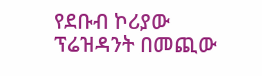የደቡብ ኮሪያው ፕሬዝዳንት በመጪው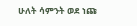ሁለት ሳምንት ወደ ነጩ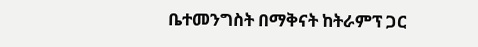ቤተመንግስት በማቅናት ከትራምፕ ጋር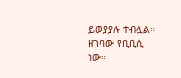ይወያያሉ ተብሏል።
ዘገባው የቢቢሲ ነው።